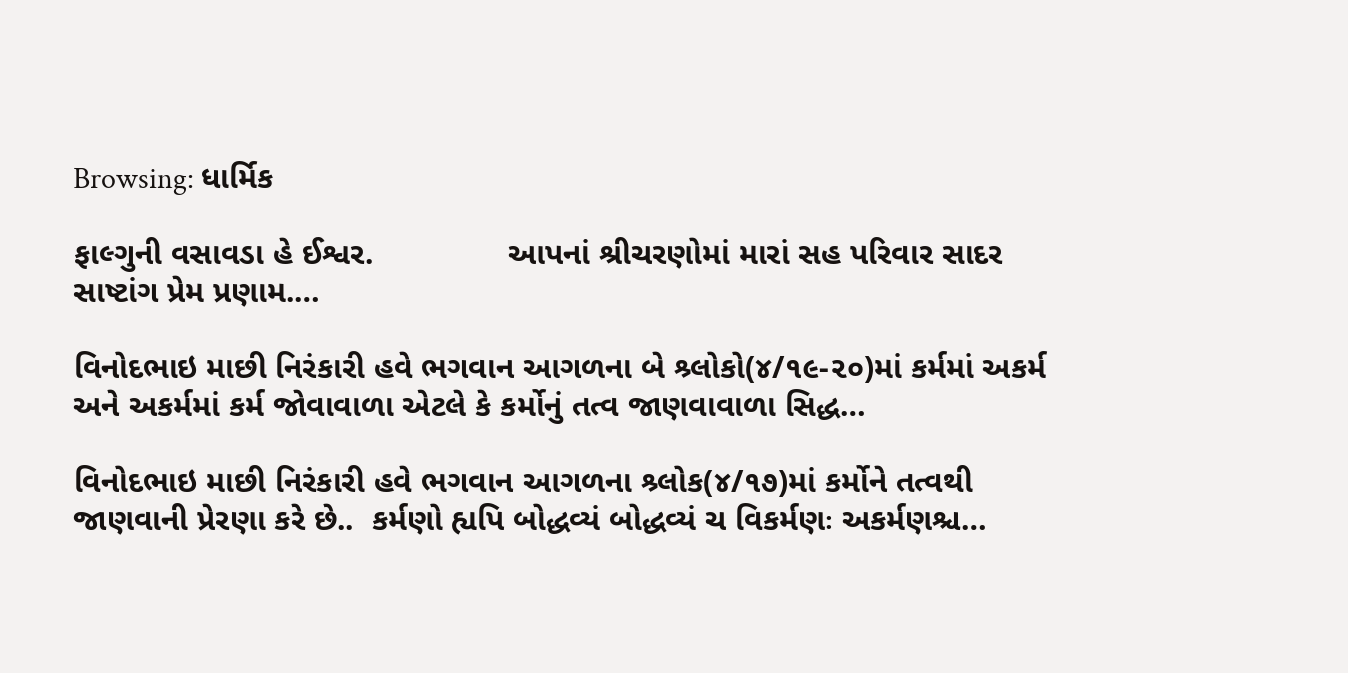Browsing: ધાર્મિક

ફાલ્ગુની વસાવડા હે‌ ઈશ્વર.               આપનાં શ્રીચરણોમાં મારાં સહ પરિવાર સાદર સાષ્ટાંગ પ્રેમ પ્રણામ.…

વિનોદભાઇ માછી નિરંકારી હવે ભગવાન આગળના બે શ્ર્લોકો(૪/૧૯-૨૦)માં કર્મમાં અકર્મ અને અકર્મમાં કર્મ જોવાવાળા એટલે કે કર્મોનું તત્વ જાણવાવાળા સિદ્ધ…

વિનોદભાઇ માછી નિરંકારી હવે ભગવાન આગળના શ્ર્લોક(૪/૧૭)માં કર્મોને તત્વથી જાણવાની પ્રેરણા કરે છે..  કર્મણો હ્યપિ બોદ્ધવ્યં બોદ્ધવ્યં ચ વિકર્મણઃ અકર્મણશ્ચ…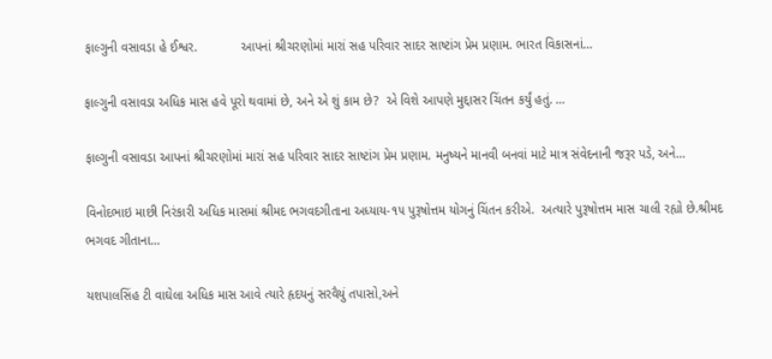ફાલ્ગુની વસાવડા હે ઈશ્વર.            આપનાં શ્રીચરણોમાં મારાં સહ પરિવાર સાદર સાષ્ટાંગ પ્રેમ પ્રણામ. ભારત વિકાસનાં…

ફાલ્ગુની વસાવડા અધિક માસ હવે પૂરો થવામાં છે, અને એ શું કામ છે?  એ વિશે આપણે મુદ્દાસર ચિંતન કર્યું હતું. …

ફાલ્ગુની વસાવડા આપનાં શ્રીચરણોમાં મારાં સહ પરિવાર સાદર સાષ્ટાંગ પ્રેમ પ્રણામ. મનુષ્યને માનવી બનવાં માટે માત્ર સંવેદનાની જરૂર પડે, અને…

વિનોદભાઇ માછી નિરંકારી અધિક માસમાં શ્રીમદ ભગવદગીતાના અધ્યાય-૧૫ પુરૂષોત્તમ યોગનું ચિંતન કરીએ.  અત્યારે પુરૂષોત્તમ માસ ચાલી રહ્યો છે.શ્રીમદ ભગવદ ગીતાના…

યશપાલસિંહ ટી વાઘેલા અધિક માસ આવે ત્યારે હૃદયનું સરવૈયું તપાસો,અને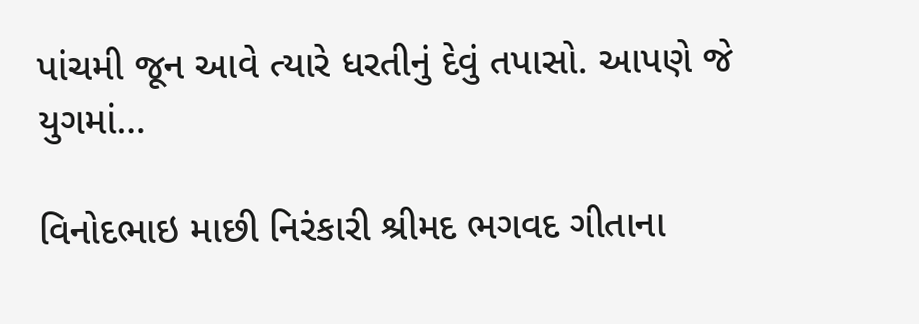પાંચમી જૂન આવે ત્યારે ધરતીનું દેવું તપાસો. આપણે જે યુગમાં…

વિનોદભાઇ માછી નિરંકારી શ્રીમદ ભગવદ ગીતાના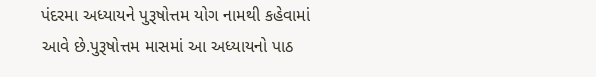પંદરમા અધ્યાયને પુરૂષોત્તમ યોગ નામથી કહેવામાં આવે છે.પુરૂષોત્તમ માસમાં આ અધ્યાયનો પાઠ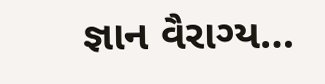જ્ઞાન વૈરાગ્ય…